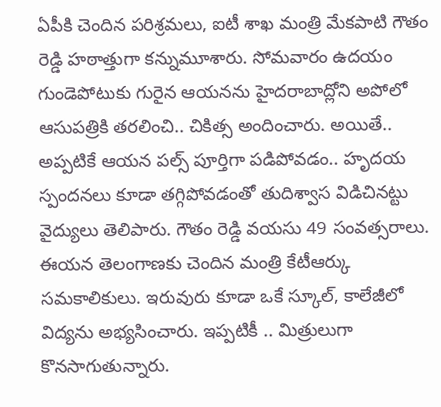ఏపీకి చెందిన పరిశ్రమలు, ఐటీ శాఖ మంత్రి మేకపాటి గౌతం రెడ్డి హఠాత్తుగా కన్నుమూశారు. సోమవారం ఉదయం గుండెపోటుకు గురైన ఆయనను హైదరాబాద్లోని అపోలో ఆసుపత్రికి తరలించి.. చికిత్స అందించారు. అయితే.. అప్పటికే ఆయన పల్స్ పూర్తిగా పడిపోవడం.. హృదయ స్పందనలు కూడా తగ్గిపోవడంతో తుదిశ్వాస విడిచినట్టు వైద్యులు తెలిపారు. గౌతం రెడ్డి వయసు 49 సంవత్సరాలు. ఈయన తెలంగాణకు చెందిన మంత్రి కేటీఆర్కు సమకాలికులు. ఇరువురు కూడా ఒకే స్కూల్, కాలేజీలో విద్యను అభ్యసించారు. ఇప్పటికీ .. మిత్రులుగా కొనసాగుతున్నారు.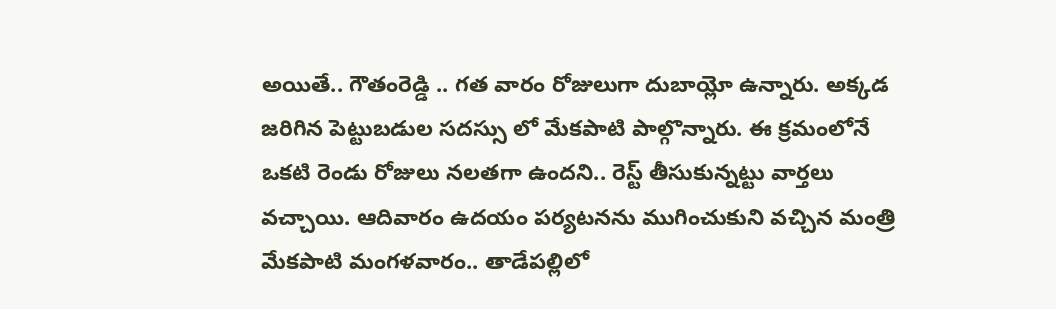అయితే.. గౌతంరెడ్డి .. గత వారం రోజులుగా దుబాయ్లో ఉన్నారు. అక్కడ జరిగిన పెట్టుబడుల సదస్సు లో మేకపాటి పాల్గొన్నారు. ఈ క్రమంలోనే ఒకటి రెండు రోజులు నలతగా ఉందని.. రెస్ట్ తీసుకున్నట్టు వార్తలు వచ్చాయి. ఆదివారం ఉదయం పర్యటనను ముగించుకుని వచ్చిన మంత్రి మేకపాటి మంగళవారం.. తాడేపల్లిలో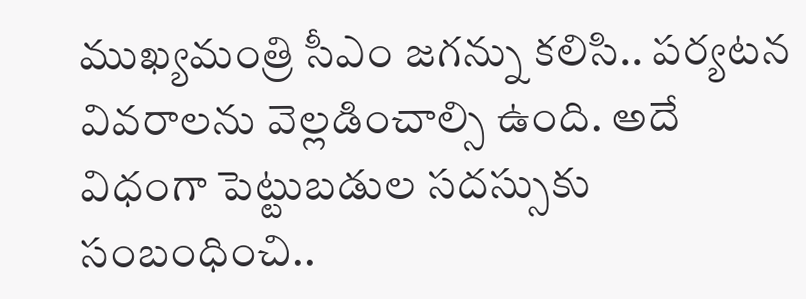ముఖ్యమంత్రి సీఎం జగన్ను కలిసి.. పర్యటన వివరాలను వెల్లడించాల్సి ఉంది. అదే విధంగా పెట్టుబడుల సదస్సుకు సంబంధించి..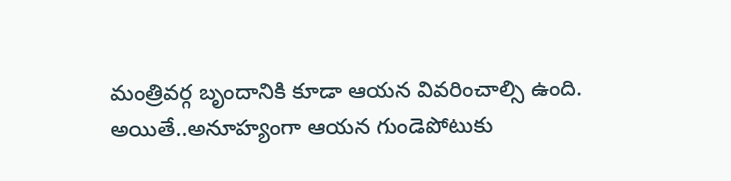మంత్రివర్గ బృందానికి కూడా ఆయన వివరించాల్సి ఉంది. అయితే..అనూహ్యంగా ఆయన గుండెపోటుకు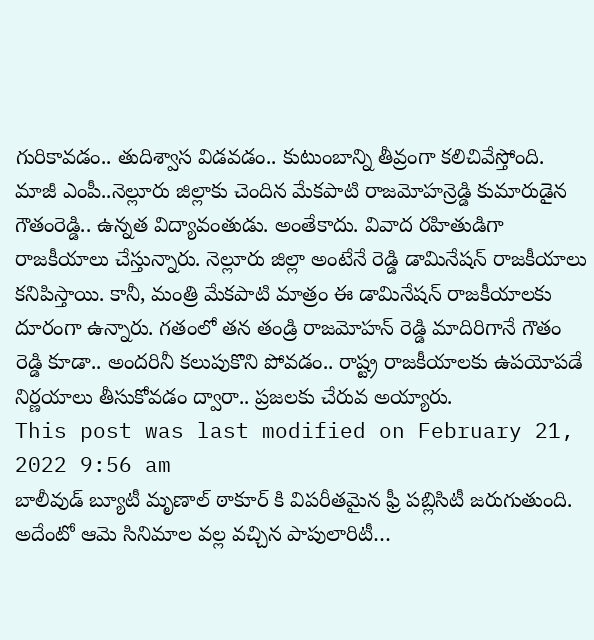గురికావడం.. తుదిశ్వాస విడవడం.. కుటుంబాన్ని తీవ్రంగా కలిచివేస్తోంది.
మాజీ ఎంపీ..నెల్లూరు జిల్లాకు చెందిన మేకపాటి రాజమోహన్రెడ్డి కుమారుడైన గౌతంరెడ్డి.. ఉన్నత విద్యావంతుడు. అంతేకాదు. వివాద రహితుడిగా రాజకీయాలు చేస్తున్నారు. నెల్లూరు జిల్లా అంటేనే రెడ్డి డామినేషన్ రాజకీయాలు కనిపిస్తాయి. కానీ, మంత్రి మేకపాటి మాత్రం ఈ డామినేషన్ రాజకీయాలకు దూరంగా ఉన్నారు. గతంలో తన తండ్రి రాజమోహన్ రెడ్డి మాదిరిగానే గౌతం రెడ్డి కూడా.. అందరినీ కలుపుకొని పోవడం.. రాష్ట్ర రాజకీయాలకు ఉపయోపడే నిర్ణయాలు తీసుకోవడం ద్వారా.. ప్రజలకు చేరువ అయ్యారు.
This post was last modified on February 21, 2022 9:56 am
బాలీవుడ్ బ్యూటీ మృణాల్ ఠాకూర్ కి విపరీతమైన ఫ్రీ పబ్లిసిటీ జరుగుతుంది. అదేంటో ఆమె సినిమాల వల్ల వచ్చిన పాపులారిటీ…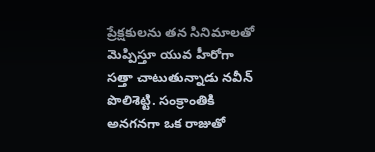ప్రేక్షకులను తన సినిమాలతో మెప్పిస్తూ యువ హీరోగా సత్తా చాటుతున్నాడు నవీన్ పొలిశెట్టి. సంక్రాంతికి అనగనగా ఒక రాజుతో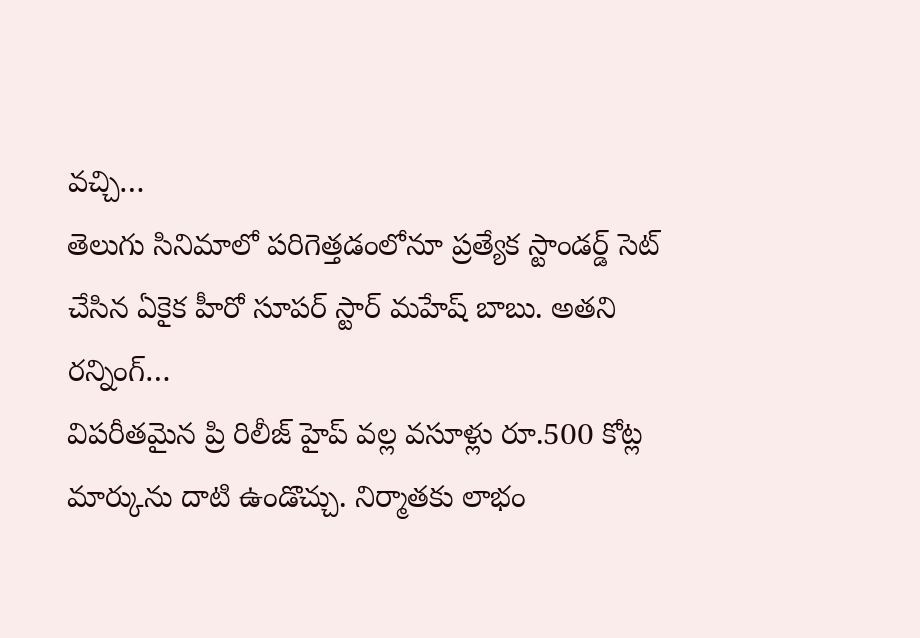వచ్చి…
తెలుగు సినిమాలో పరిగెత్తడంలోనూ ప్రత్యేక స్టాండర్డ్ సెట్ చేసిన ఏకైక హీరో సూపర్ స్టార్ మహేష్ బాబు. అతని రన్నింగ్…
విపరీతమైన ప్రి రిలీజ్ హైప్ వల్ల వసూళ్లు రూ.500 కోట్ల మార్కును దాటి ఉండొచ్చు. నిర్మాతకు లాభం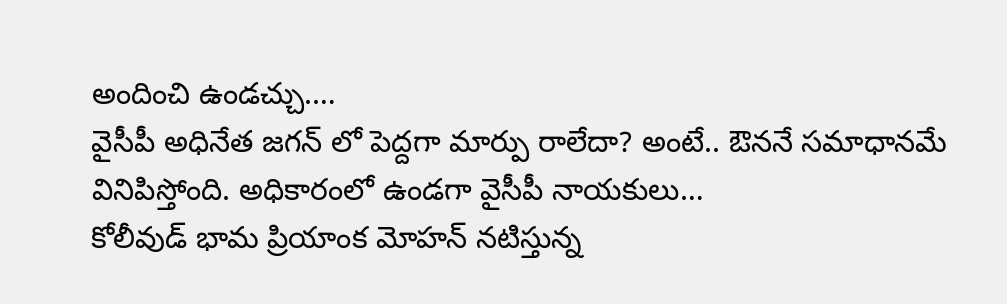అందించి ఉండచ్చు.…
వైసీపీ అధినేత జగన్ లో పెద్దగా మార్పు రాలేదా? అంటే.. ఔననే సమాధానమే వినిపిస్తోంది. అధికారంలో ఉండగా వైసీపీ నాయకులు…
కోలీవుడ్ భామ ప్రియాంక మోహన్ నటిస్తున్న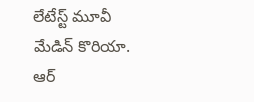లేటేస్ట్ మూవీ మేడిన్ కొరియా. ఆర్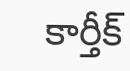కార్తీక్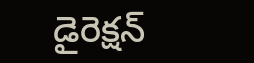డైరెక్షన్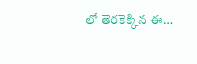లో తెరకెక్కిన ఈ…